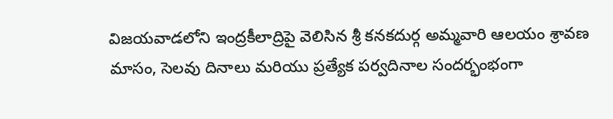విజయవాడలోని ఇంద్రకీలాద్రిపై వెలిసిన శ్రీ కనకదుర్గ అమ్మవారి ఆలయం శ్రావణ మాసం, సెలవు దినాలు మరియు ప్రత్యేక పర్వదినాల సందర్భంభంగా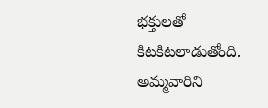భక్తులతో కిటకిటలాడుతోంది.
అమ్మవారిని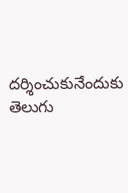దర్శించుకునేందుకు తెలుగు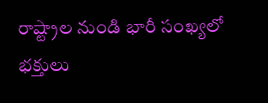రాష్ట్రాల నుండి భారీ సంఖ్యలో భక్తులు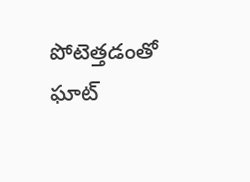పోటెత్తడంతో ఘాట్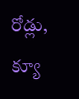రోడ్లు, క్యూ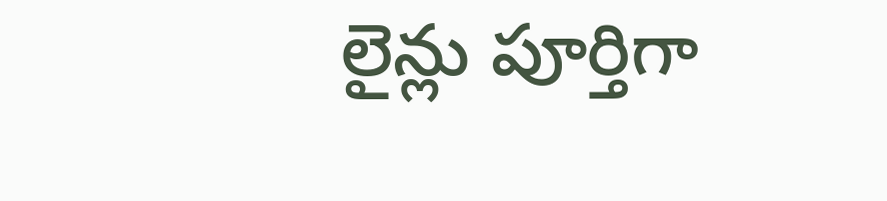లైన్లు పూర్తిగా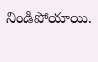నిండిపోయాయి.